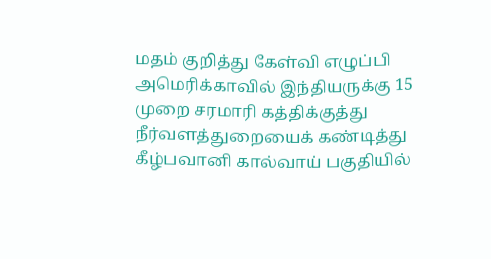மதம் குறித்து கேள்வி எழுப்பி அமெரிக்காவில் இந்தியருக்கு 15 முறை சரமாரி கத்திக்குத்து
நீர்வளத்துறையைக் கண்டித்து கீழ்பவானி கால்வாய் பகுதியில்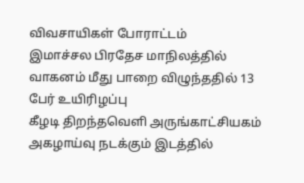விவசாயிகள் போராட்டம்
இமாச்சல பிரதேச மாநிலத்தில் வாகனம் மீது பாறை விழுந்ததில் 13 பேர் உயிரிழப்பு
கீழடி திறந்தவெளி அருங்காட்சியகம் அகழாய்வு நடக்கும் இடத்தில்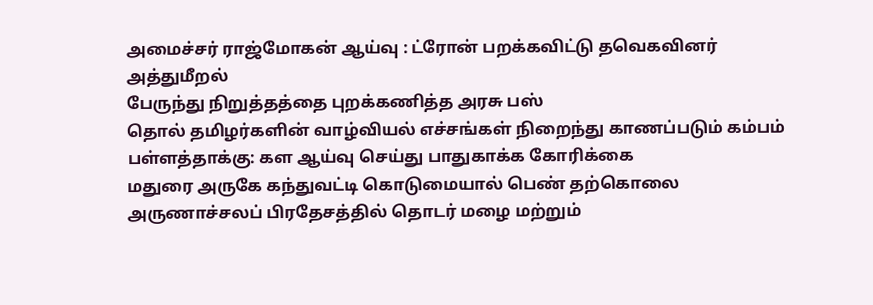அமைச்சர் ராஜ்மோகன் ஆய்வு : ட்ரோன் பறக்கவிட்டு தவெகவினர் அத்துமீறல்
பேருந்து நிறுத்தத்தை புறக்கணித்த அரசு பஸ்
தொல் தமிழர்களின் வாழ்வியல் எச்சங்கள் நிறைந்து காணப்படும் கம்பம் பள்ளத்தாக்கு: கள ஆய்வு செய்து பாதுகாக்க கோரிக்கை
மதுரை அருகே கந்துவட்டி கொடுமையால் பெண் தற்கொலை
அருணாச்சலப் பிரதேசத்தில் தொடர் மழை மற்றும்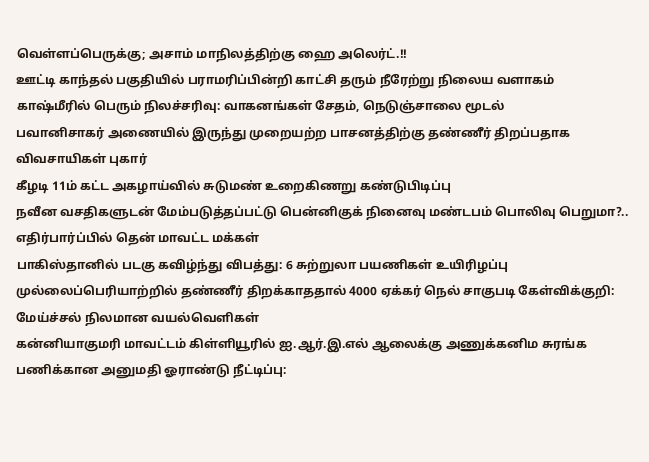வெள்ளப்பெருக்கு; அசாம் மாநிலத்திற்கு ஹை அலெர்ட்.!!
ஊட்டி காந்தல் பகுதியில் பராமரிப்பின்றி காட்சி தரும் நீரேற்று நிலைய வளாகம்
காஷ்மீரில் பெரும் நிலச்சரிவு: வாகனங்கள் சேதம், நெடுஞ்சாலை மூடல்
பவானிசாகர் அணையில் இருந்து முறையற்ற பாசனத்திற்கு தண்ணீர் திறப்பதாக விவசாயிகள் புகார்
கீழடி 11ம் கட்ட அகழாய்வில் சுடுமண் உறைகிணறு கண்டுபிடிப்பு
நவீன வசதிகளுடன் மேம்படுத்தப்பட்டு பென்னிகுக் நினைவு மண்டபம் பொலிவு பெறுமா?.. எதிர்பார்ப்பில் தென் மாவட்ட மக்கள்
பாகிஸ்தானில் படகு கவிழ்ந்து விபத்து: 6 சுற்றுலா பயணிகள் உயிரிழப்பு
முல்லைப்பெரியாற்றில் தண்ணீர் திறக்காததால் 4000 ஏக்கர் நெல் சாகுபடி கேள்விக்குறி: மேய்ச்சல் நிலமான வயல்வெளிகள்
கன்னியாகுமரி மாவட்டம் கிள்ளியூரில் ஐ.ஆர்.இ.எல் ஆலைக்கு அணுக்கனிம சுரங்க பணிக்கான அனுமதி ஓராண்டு நீட்டிப்பு: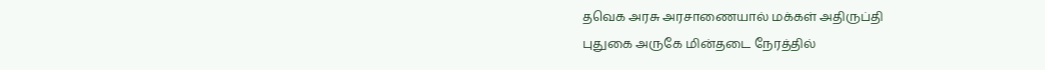தவெக அரசு அரசாணையால் மக்கள் அதிருப்தி
புதுகை அருகே மின்தடை நேரத்தில்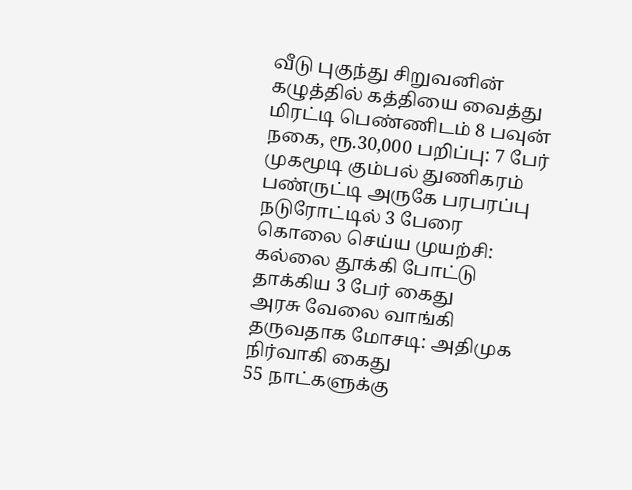வீடு புகுந்து சிறுவனின் கழுத்தில் கத்தியை வைத்து மிரட்டி பெண்ணிடம் 8 பவுன் நகை, ரூ.30,000 பறிப்பு: 7 பேர் முகமூடி கும்பல் துணிகரம்
பண்ருட்டி அருகே பரபரப்பு நடுரோட்டில் 3 பேரை கொலை செய்ய முயற்சி: கல்லை தூக்கி போட்டு தாக்கிய 3 பேர் கைது
அரசு வேலை வாங்கி தருவதாக மோசடி: அதிமுக நிர்வாகி கைது
55 நாட்களுக்கு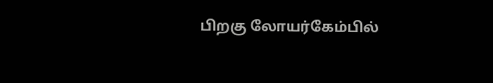பிறகு லோயர்கேம்பில்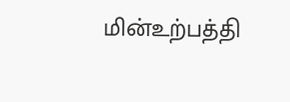மின்உற்பத்தி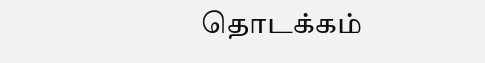தொடக்கம்